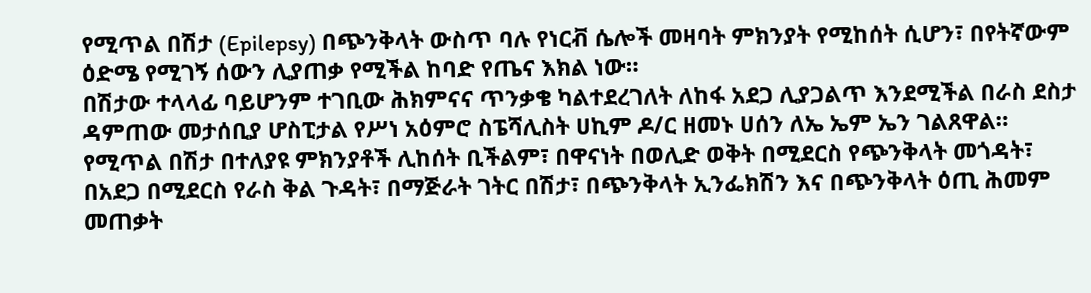የሚጥል በሽታ (Epilepsy) በጭንቅላት ውስጥ ባሉ የነርቭ ሴሎች መዛባት ምክንያት የሚከሰት ሲሆን፣ በየትኛውም ዕድሜ የሚገኝ ሰውን ሊያጠቃ የሚችል ከባድ የጤና እክል ነው።
በሽታው ተላላፊ ባይሆንም ተገቢው ሕክምናና ጥንቃቄ ካልተደረገለት ለከፋ አደጋ ሊያጋልጥ እንደሚችል በራስ ደስታ ዳምጠው መታሰቢያ ሆስፒታል የሥነ አዕምሮ ስፔሻሊስት ሀኪም ዶ/ር ዘመኑ ሀሰን ለኤ ኤም ኤን ገልጸዋል።
የሚጥል በሽታ በተለያዩ ምክንያቶች ሊከሰት ቢችልም፣ በዋናነት በወሊድ ወቅት በሚደርስ የጭንቅላት መጎዳት፣ በአደጋ በሚደርስ የራስ ቅል ጉዳት፣ በማጅራት ገትር በሽታ፣ በጭንቅላት ኢንፌክሽን እና በጭንቅላት ዕጢ ሕመም መጠቃት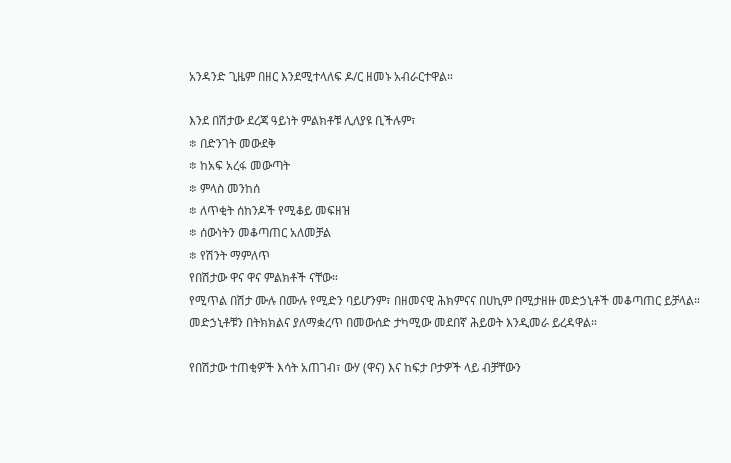አንዳንድ ጊዜም በዘር እንደሚተላለፍ ዶ/ር ዘመኑ አብራርተዋል።

እንደ በሽታው ደረጃ ዓይነት ምልክቶቹ ሊለያዩ ቢችሉም፣
፨ በድንገት መውደቅ
፨ ከአፍ አረፋ መውጣት
፨ ምላስ መንከሰ
፨ ለጥቂት ሰከንዶች የሚቆይ መፍዘዝ
፨ ሰውነትን መቆጣጠር አለመቻል
፨ የሽንት ማምለጥ
የበሽታው ዋና ዋና ምልክቶች ናቸው።
የሚጥል በሽታ ሙሉ በሙሉ የሚድን ባይሆንም፣ በዘመናዊ ሕክምናና በሀኪም በሚታዘዙ መድኃኒቶች መቆጣጠር ይቻላል።
መድኃኒቶቹን በትክክልና ያለማቋረጥ በመውሰድ ታካሚው መደበኛ ሕይወት እንዲመራ ይረዳዋል።

የበሽታው ተጠቂዎች እሳት አጠገብ፣ ውሃ (ዋና) እና ከፍታ ቦታዎች ላይ ብቻቸውን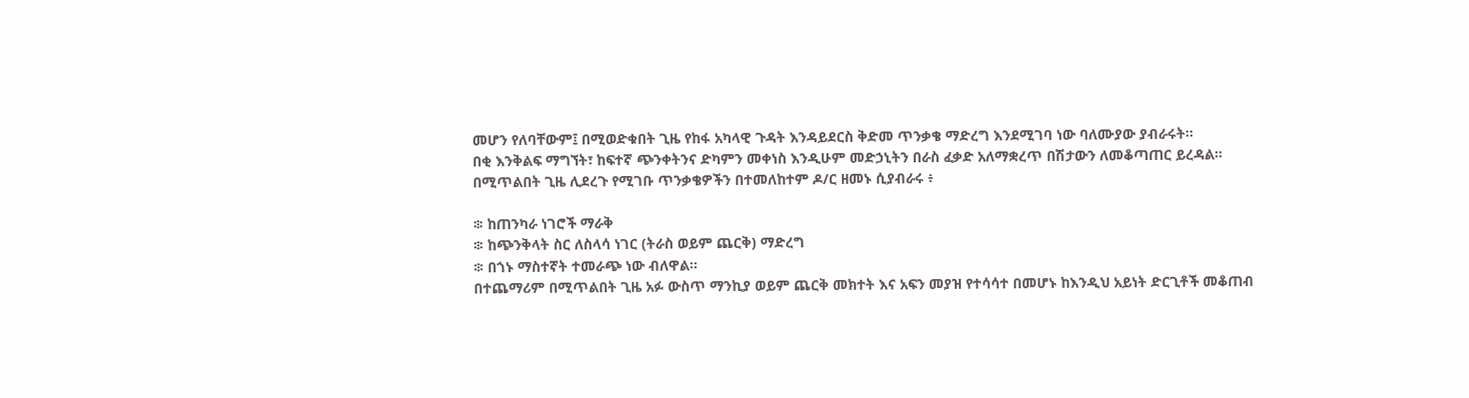መሆን የለባቸውም፤ በሚወድቁበት ጊዜ የከፋ አካላዊ ጉዳት እንዳይደርስ ቅድመ ጥንቃቄ ማድረግ እንደሚገባ ነው ባለሙያው ያብራሩት።
በቂ እንቅልፍ ማግኘት፣ ከፍተኛ ጭንቀትንና ድካምን መቀነስ እንዲሁም መድኃኒትን በራስ ፈቃድ አለማቋረጥ በሽታውን ለመቆጣጠር ይረዳል።
በሚጥልበት ጊዜ ሊደረጉ የሚገቡ ጥንቃቄዎችን በተመለከተም ዶ/ር ዘመኑ ሲያብራሩ ፥

፨ ከጠንካራ ነገሮች ማራቅ
፨ ከጭንቅላት ስር ለስላሳ ነገር (ትራስ ወይም ጨርቅ) ማድረግ
፨ በጎኑ ማስተኛት ተመራጭ ነው ብለዋል።
በተጨማሪም በሚጥልበት ጊዜ አፉ ውስጥ ማንኪያ ወይም ጨርቅ መክተት እና አፍን መያዝ የተሳሳተ በመሆኑ ከእንዲህ አይነት ድርጊቶች መቆጠብ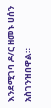እንደሚገባ ዶ/ር ዘመኑ ሀሰን አስገንዝበዋል።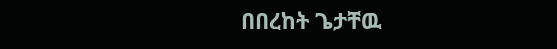በበረከት ጌታቸዉ